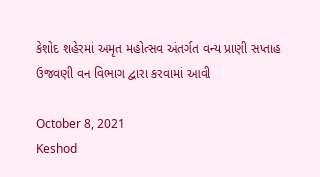કેશોદ શહેરમાં અમૃત મહોત્સવ અંતર્ગત વન્ય પ્રાણી સપ્તાહ ઉજવણી વન વિભાગ દ્વારા કરવામાં આવી

October 8, 2021
Keshod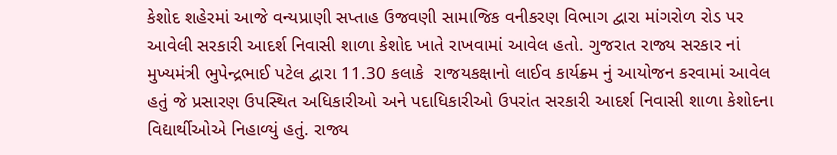કેશોદ શહેરમાં આજે વન્યપ્રાણી સપ્તાહ ઉજવણી સામાજિક વનીકરણ વિભાગ દ્વારા માંગરોળ રોડ પર આવેલી સરકારી આદર્શ નિવાસી શાળા કેશોદ ખાતે રાખવામાં આવેલ હતો. ગુજરાત રાજ્ય સરકાર નાં મુખ્યમંત્રી ભુપેન્દ્રભાઈ પટેલ દ્વારા 11.30 કલાકે  રાજયકક્ષાનો લાઈવ કાર્યક્ર્મ નું આયોજન કરવામાં આવેલ હતું જે પ્રસારણ ઉપસ્થિત અધિકારીઓ અને પદાધિકારીઓ ઉપરાંત સરકારી આદર્શ નિવાસી શાળા કેશોદના વિદ્યાર્થીઓએ નિહાળ્યું હતું. રાજ્ય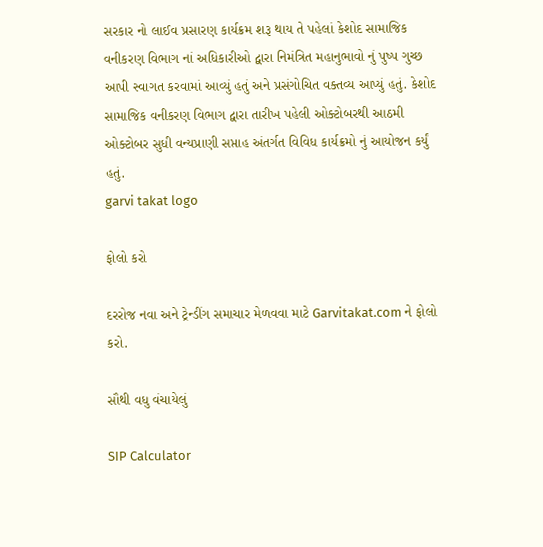સરકાર નો લાઈવ પ્રસારણ કાર્યક્રમ શરૂ થાય તે પહેલાં કેશોદ સામાજિક વનીકરણ વિભાગ નાં અધિકારીઓ દ્વારા નિમંત્રિત મહાનુભાવો નું પુષ્પ ગુચ્છ આપી સ્વાગત કરવામાં આવ્યું હતું અને પ્રસંગોચિત વક્તવ્ય આપ્યું હતું. કેશોદ સામાજિક વનીકરણ વિભાગ દ્વારા તારીખ પહેલી ઓક્ટોબરથી આઠમી ઓક્ટોબર સુધી વન્યપ્રાણી સપ્તાહ અંતર્ગત વિવિધ કાર્યક્રમો નું આયોજન કર્યું હતું.
garvi takat logo

ફોલો કરો

દરરોજ નવા અને ટ્રેન્ડીંગ સમાચાર મેળવવા માટે Garvitakat.com ને ફોલો કરો.

સૌથી વધુ વંચાયેલું

SIP Calculator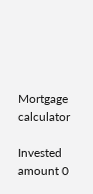Mortgage calculator

Invested amount 0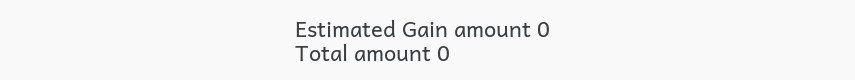Estimated Gain amount 0
Total amount 0